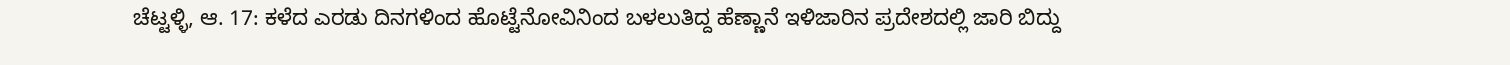ಚೆಟ್ಟಳ್ಳಿ, ಆ. 17: ಕಳೆದ ಎರಡು ದಿನಗಳಿಂದ ಹೊಟ್ಟೆನೋವಿನಿಂದ ಬಳಲುತಿದ್ದ ಹೆಣ್ಣಾನೆ ಇಳಿಜಾರಿನ ಪ್ರದೇಶದಲ್ಲಿ ಜಾರಿ ಬಿದ್ದು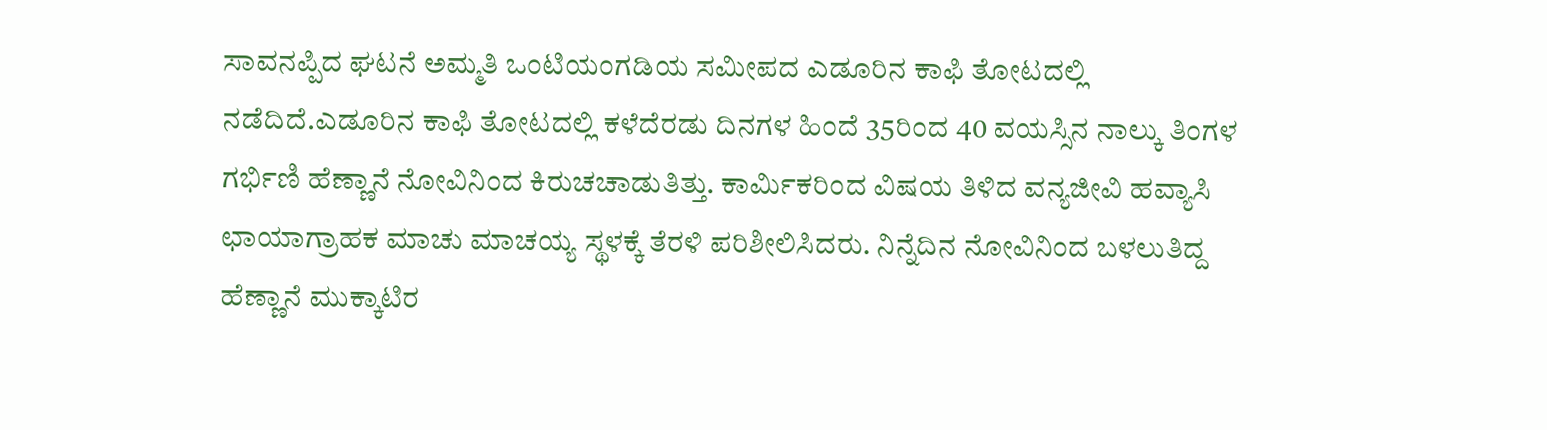ಸಾವನಪ್ಪಿದ ಘಟನೆ ಅಮ್ಮತಿ ಒಂಟಿಯಂಗಡಿಯ ಸಮೀಪದ ಎಡೂರಿನ ಕಾಫಿ ತೋಟದಲ್ಲಿ ನಡೆದಿದೆ.ಎಡೂರಿನ ಕಾಫಿ ತೋಟದಲ್ಲಿ ಕಳೆದೆರಡು ದಿನಗಳ ಹಿಂದೆ 35ರಿಂದ 40 ವಯಸ್ಸಿನ ನಾಲ್ಕು ತಿಂಗಳ ಗರ್ಭಿಣಿ ಹೆಣ್ಣಾನೆ ನೋವಿನಿಂದ ಕಿರುಚಚಾಡುತಿತ್ತು. ಕಾರ್ಮಿಕರಿಂದ ವಿಷಯ ತಿಳಿದ ವನ್ಯಜೀವಿ ಹವ್ಯಾಸಿ ಛಾಯಾಗ್ರಾಹಕ ಮಾಚು ಮಾಚಯ್ಯ ಸ್ಥಳಕ್ಕೆ ತೆರಳಿ ಪರಿಶೀಲಿಸಿದರು. ನಿನ್ನೆದಿನ ನೋವಿನಿಂದ ಬಳಲುತಿದ್ದ ಹೆಣ್ಣಾನೆ ಮುಕ್ಕಾಟಿರ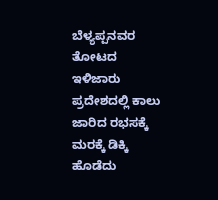ಬೆಳ್ಯಪ್ಪನವರ ತೋಟದ ಇಳಿಜಾರು ಪ್ರದೇಶದಲ್ಲಿ ಕಾಲು ಜಾರಿದ ರಭಸಕ್ಕೆ ಮರಕ್ಕೆ ಡಿಕ್ಕಿ ಹೊಡೆದು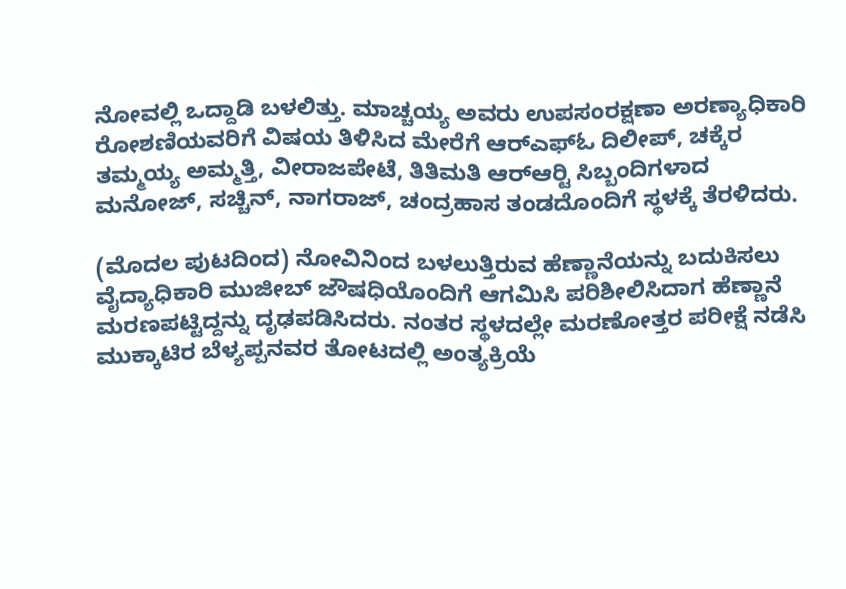ನೋವಲ್ಲಿ ಒದ್ದಾಡಿ ಬಳಲಿತ್ತು. ಮಾಚ್ಚಯ್ಯ ಅವರು ಉಪಸಂರಕ್ಷಣಾ ಅರಣ್ಯಾಧಿಕಾರಿ ರೋಶಣಿಯವರಿಗೆ ವಿಷಯ ತಿಳಿಸಿದ ಮೇರೆಗೆ ಆರ್‍ಎಫ್‍ಓ ದಿಲೀಪ್, ಚಕ್ಕೆರ ತಮ್ಮಯ್ಯ ಅಮ್ಮತ್ತಿ, ವೀರಾಜಪೇಟೆ, ತಿತಿಮತಿ ಆರ್‍ಆರ್‍ಟಿ ಸಿಬ್ಬಂದಿಗಳಾದ ಮನೋಜ್, ಸಚ್ಚಿನ್, ನಾಗರಾಜ್, ಚಂದ್ರಹಾಸ ತಂಡದೊಂದಿಗೆ ಸ್ಥಳಕ್ಕೆ ತೆರಳಿದರು.

(ಮೊದಲ ಪುಟದಿಂದ) ನೋವಿನಿಂದ ಬಳಲುತ್ತಿರುವ ಹೆಣ್ಣಾನೆಯನ್ನು ಬದುಕಿಸಲು ವೈದ್ಯಾಧಿಕಾರಿ ಮುಜೀಬ್ ಜೌಷಧಿಯೊಂದಿಗೆ ಆಗಮಿಸಿ ಪರಿಶೀಲಿಸಿದಾಗ ಹೆಣ್ಣಾನೆ ಮರಣಪಟ್ಟಿದ್ದನ್ನು ದೃಢಪಡಿಸಿದರು. ನಂತರ ಸ್ಥಳದಲ್ಲೇ ಮರಣೋತ್ತರ ಪರೀಕ್ಷೆ ನಡೆಸಿ ಮುಕ್ಕಾಟಿರ ಬೆಳ್ಯಪ್ಪನವರ ತೋಟದಲ್ಲಿ ಅಂತ್ಯಕ್ರಿಯೆ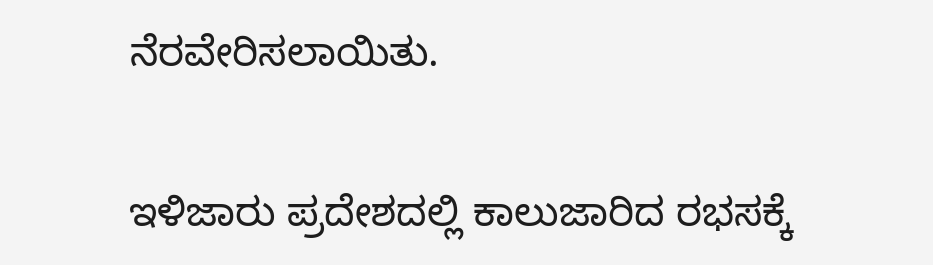ನೆರವೇರಿಸಲಾಯಿತು.

ಇಳಿಜಾರು ಪ್ರದೇಶದಲ್ಲಿ ಕಾಲುಜಾರಿದ ರಭಸಕ್ಕೆ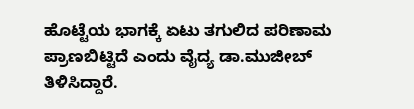ಹೊಟ್ಟೆಯ ಭಾಗಕ್ಕೆ ಏಟು ತಗುಲಿದ ಪರಿಣಾಮ ಪ್ರಾಣಬಿಟ್ಟಿದೆ ಎಂದು ವೈದ್ಯ ಡಾ.ಮುಜೀಬ್ ತಿಳಿಸಿದ್ದಾರೆ.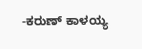-ಕರುಣ್ ಕಾಳಯ್ಯ